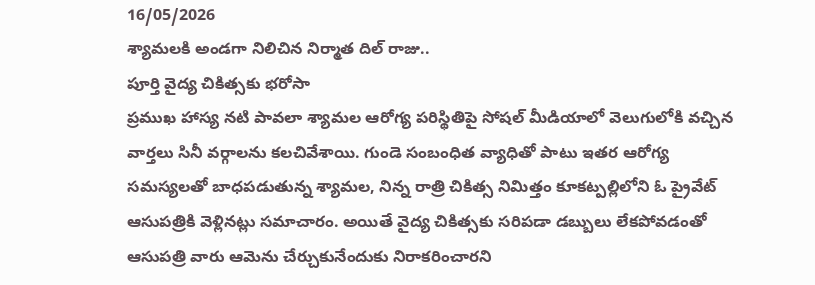16/05/2026
శ్యామలకి అండగా నిలిచిన నిర్మాత దిల్ రాజు..
పూర్తి వైద్య చికిత్సకు భరోసా
ప్రముఖ హాస్య నటి పావలా శ్యామల ఆరోగ్య పరిస్థితిపై సోషల్ మీడియాలో వెలుగులోకి వచ్చిన వార్తలు సినీ వర్గాలను కలచివేశాయి. గుండె సంబంధిత వ్యాధితో పాటు ఇతర ఆరోగ్య సమస్యలతో బాధపడుతున్న శ్యామల, నిన్న రాత్రి చికిత్స నిమిత్తం కూకట్పల్లిలోని ఓ ప్రైవేట్ ఆసుపత్రికి వెళ్లినట్లు సమాచారం. అయితే వైద్య చికిత్సకు సరిపడా డబ్బులు లేకపోవడంతో ఆసుపత్రి వారు ఆమెను చేర్చుకునేందుకు నిరాకరించారని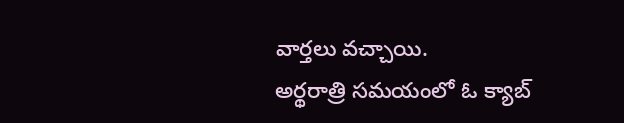వార్తలు వచ్చాయి.
అర్థరాత్రి సమయంలో ఓ క్యాబ్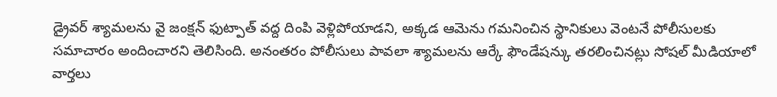డ్రైవర్ శ్యామలను వై జంక్షన్ ఫుట్పాత్ వద్ద దింపి వెళ్లిపోయాడని, అక్కడ ఆమెను గమనించిన స్థానికులు వెంటనే పోలీసులకు సమాచారం అందించారని తెలిసింది. అనంతరం పోలీసులు పావలా శ్యామలను ఆర్కే ఫౌండేషన్కు తరలించినట్లు సోషల్ మీడియాలో వార్తలు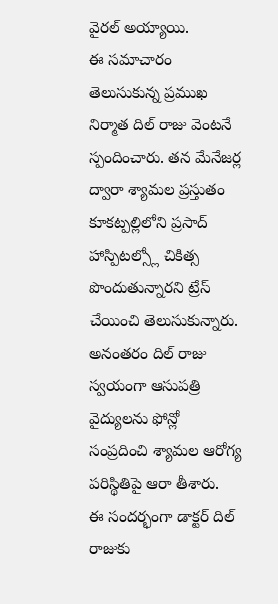వైరల్ అయ్యాయి.
ఈ సమాచారం తెలుసుకున్న ప్రముఖ నిర్మాత దిల్ రాజు వెంటనే స్పందించారు. తన మేనేజర్ల ద్వారా శ్యామల ప్రస్తుతం కూకట్పల్లిలోని ప్రసాద్ హాస్పిటల్స్లో చికిత్స పొందుతున్నారని ట్రేస్ చేయించి తెలుసుకున్నారు. అనంతరం దిల్ రాజు స్వయంగా ఆసుపత్రి వైద్యులను ఫోన్లో సంప్రదించి శ్యామల ఆరోగ్య పరిస్థితిపై ఆరా తీశారు.
ఈ సందర్భంగా డాక్టర్ దిల్ రాజుకు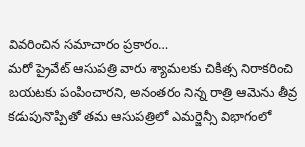వివరించిన సమాచారం ప్రకారం…
మరో ప్రైవేట్ ఆసుపత్రి వారు శ్యామలకు చికిత్స నిరాకరించి బయటకు పంపించారని, అనంతరం నిన్న రాత్రి ఆమెను తీవ్ర కడుపునొప్పితో తమ ఆసుపత్రిలో ఎమర్జెన్సీ విభాగంలో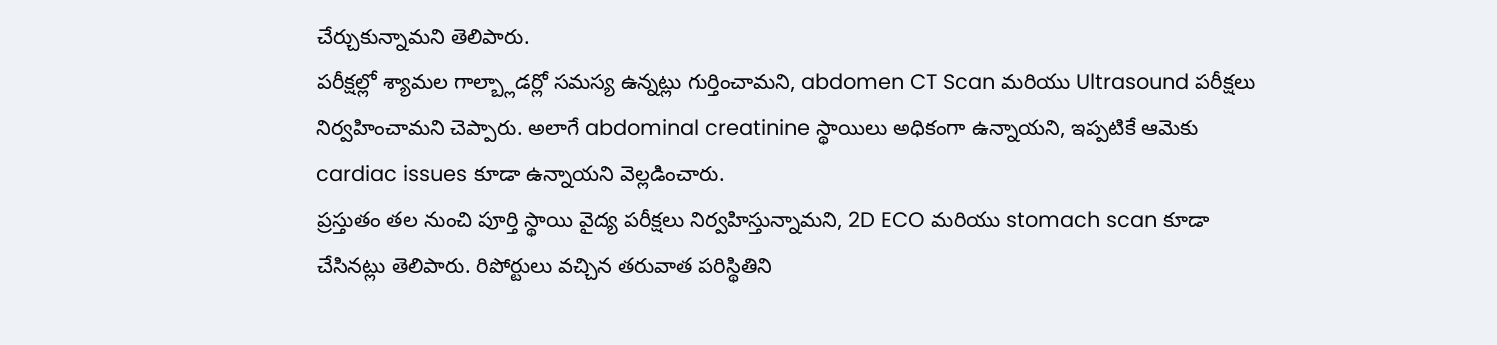చేర్చుకున్నామని తెలిపారు.
పరీక్షల్లో శ్యామల గాల్బ్లాడర్లో సమస్య ఉన్నట్లు గుర్తించామని, abdomen CT Scan మరియు Ultrasound పరీక్షలు నిర్వహించామని చెప్పారు. అలాగే abdominal creatinine స్థాయిలు అధికంగా ఉన్నాయని, ఇప్పటికే ఆమెకు cardiac issues కూడా ఉన్నాయని వెల్లడించారు.
ప్రస్తుతం తల నుంచి పూర్తి స్థాయి వైద్య పరీక్షలు నిర్వహిస్తున్నామని, 2D ECO మరియు stomach scan కూడా చేసినట్లు తెలిపారు. రిపోర్టులు వచ్చిన తరువాత పరిస్థితిని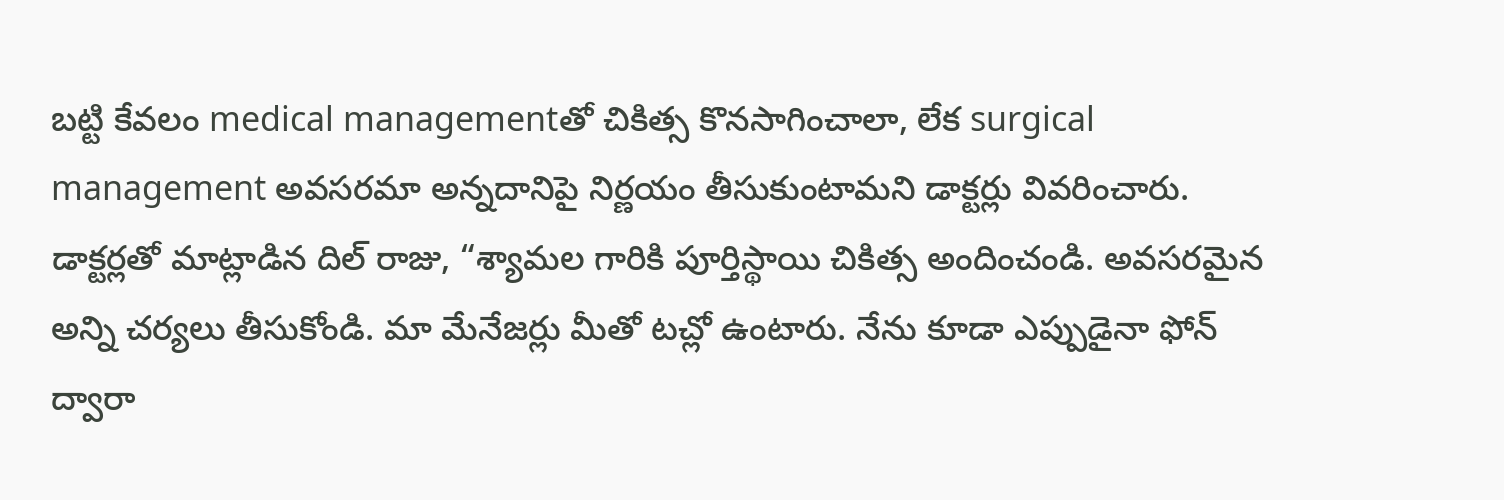బట్టి కేవలం medical managementతో చికిత్స కొనసాగించాలా, లేక surgical management అవసరమా అన్నదానిపై నిర్ణయం తీసుకుంటామని డాక్టర్లు వివరించారు.
డాక్టర్లతో మాట్లాడిన దిల్ రాజు, “శ్యామల గారికి పూర్తిస్థాయి చికిత్స అందించండి. అవసరమైన అన్ని చర్యలు తీసుకోండి. మా మేనేజర్లు మీతో టచ్లో ఉంటారు. నేను కూడా ఎప్పుడైనా ఫోన్ ద్వారా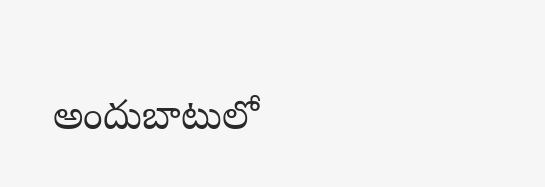అందుబాటులో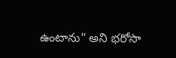ఉంటాను” అని భరోసా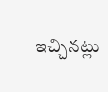ఇచ్చినట్లు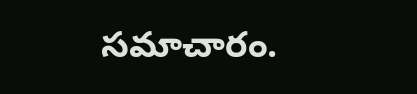సమాచారం.